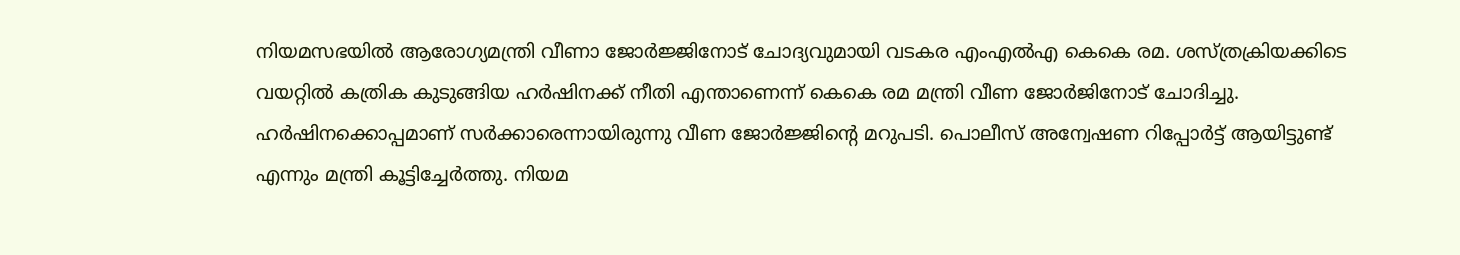നിയമസഭയിൽ ആരോഗ്യമന്ത്രി വീണാ ജോർജ്ജിനോട് ചോദ്യവുമായി വടകര എംഎൽഎ കെകെ രമ. ശസ്ത്രക്രിയക്കിടെ വയറ്റിൽ കത്രിക കുടുങ്ങിയ ഹർഷിനക്ക് നീതി എന്താണെന്ന് കെകെ രമ മന്ത്രി വീണ ജോർജിനോട് ചോദിച്ചു. ഹർഷിനക്കൊപ്പമാണ് സർക്കാരെന്നായിരുന്നു വീണ ജോർജ്ജിന്റെ മറുപടി. പൊലീസ് അന്വേഷണ റിപ്പോർട്ട് ആയിട്ടുണ്ട് എന്നും മന്ത്രി കൂട്ടിച്ചേർത്തു. നിയമ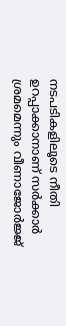നടപടികളിലൂടെ നീതി ഉറപ്പാക്കാനാണ് സർക്കാർ ശ്രമമെന്നും വീണാജോർജ്ജ്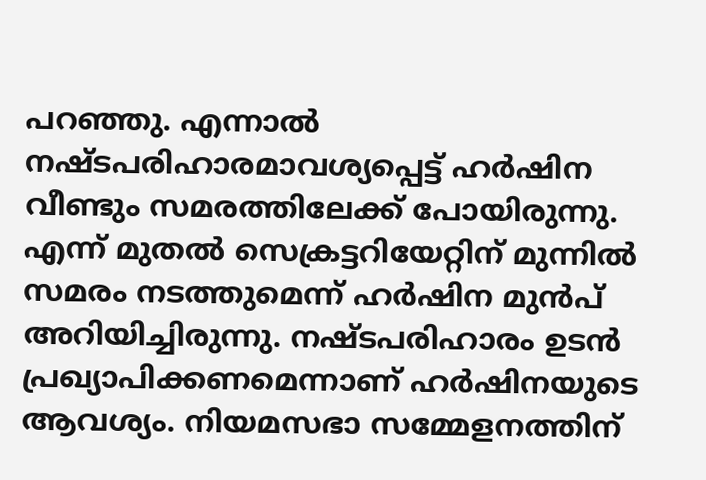പറഞ്ഞു. എന്നാൽ നഷ്ടപരിഹാരമാവശ്യപ്പെട്ട് ഹർഷിന വീണ്ടും സമരത്തിലേക്ക് പോയിരുന്നു. എന്ന് മുതൽ സെക്രട്ടറിയേറ്റിന് മുന്നിൽ സമരം നടത്തുമെന്ന് ഹർഷിന മുൻപ് അറിയിച്ചിരുന്നു. നഷ്ടപരിഹാരം ഉടൻ പ്രഖ്യാപിക്കണമെന്നാണ് ഹർഷിനയുടെ ആവശ്യം. നിയമസഭാ സമ്മേളനത്തിന്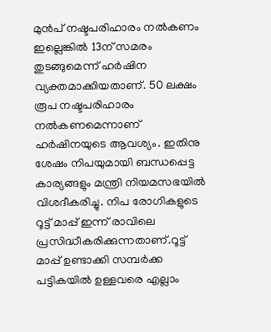മുൻപ് നഷ്ടപരിഹാരം നൽകണം ഇല്ലെങ്കിൽ 13ന് സമരം തുടങ്ങുമെന്ന് ഹർഷിന വ്യക്തമാക്കിയതാണ്. 50 ലക്ഷം രൂപ നഷ്ടപരിഹാരം നൽകണമെന്നാണ് ഹർഷിനയുടെ ആവശ്യം. ഇതിനു ശേഷം നിപയുമായി ബന്ധപ്പെട്ട കാര്യങ്ങളും മന്ത്രി നിയമസഭയിൽ വിശദീകരിച്ചു. നിപ രോഗികളുടെ റൂട്ട് മാപ്പ് ഇന്ന് രാവിലെ പ്രസിദ്ധീകരിക്കുന്നതാണ്.റൂട്ട് മാപ്പ് ഉണ്ടാക്കി സമ്പർക്ക പട്ടികയിൽ ഉള്ളവരെ എല്ലാം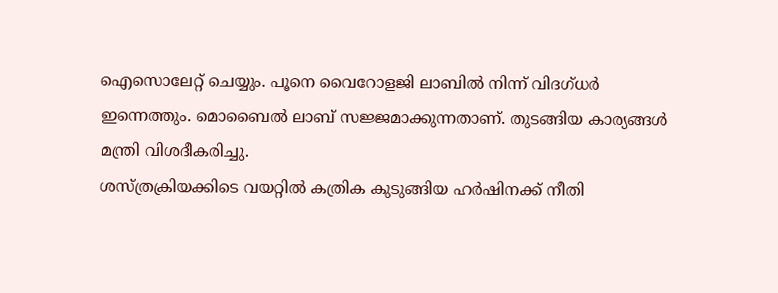ഐസൊലേറ്റ് ചെയ്യും. പൂനെ വൈറോളജി ലാബിൽ നിന്ന് വിദഗ്ധർ ഇന്നെത്തും. മൊബൈൽ ലാബ് സജ്ജമാക്കുന്നതാണ്. തുടങ്ങിയ കാര്യങ്ങൾ മന്ത്രി വിശദീകരിച്ചു.
ശസ്ത്രക്രിയക്കിടെ വയറ്റിൽ കത്രിക കുടുങ്ങിയ ഹർഷിനക്ക് നീതി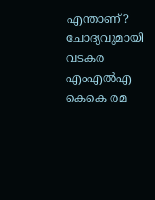എന്താണ്? ചോദ്യവുമായി വടകര എംഎൽഎ കെകെ രമ